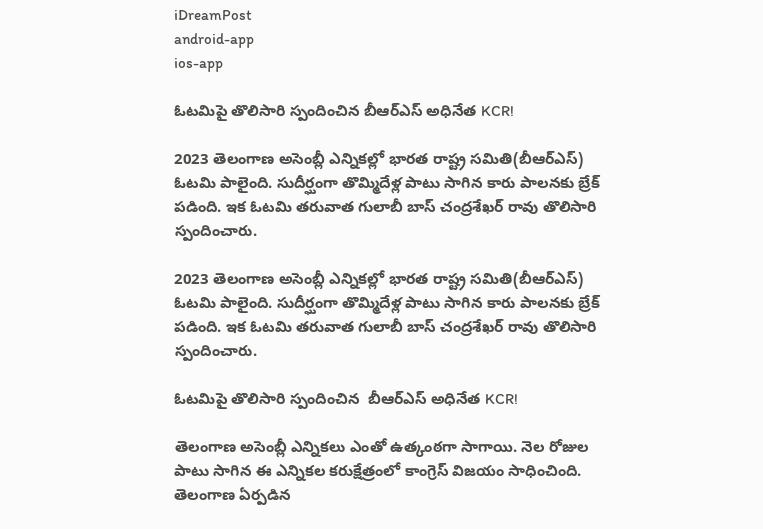iDreamPost
android-app
ios-app

ఓటమిపై తొలిసారి స్పందించిన బీఆర్ఎస్ అధినేత KCR!

2023 తెలంగాణ అసెంబ్లీ ఎన్నికల్లో భారత రాష్ట్ర సమితి(బీఆర్ఎస్) ఓటమి పాలైంది. సుదీర్ఘంగా తొమ్మిదేళ్ల పాటు సాగిన కారు పాలనకు బ్రేక్ పడింది. ఇక ఓటమి తరువాత గులాబీ బాస్ చంద్రశేఖర్ రావు తొలిసారి స్పందించారు.

2023 తెలంగాణ అసెంబ్లీ ఎన్నికల్లో భారత రాష్ట్ర సమితి(బీఆర్ఎస్) ఓటమి పాలైంది. సుదీర్ఘంగా తొమ్మిదేళ్ల పాటు సాగిన కారు పాలనకు బ్రేక్ పడింది. ఇక ఓటమి తరువాత గులాబీ బాస్ చంద్రశేఖర్ రావు తొలిసారి స్పందించారు.

ఓటమిపై తొలిసారి స్పందించిన  బీఆర్ఎస్ అధినేత KCR!

తెలంగాణ అసెంబ్లీ ఎన్నికలు ఎంతో ఉత్కంఠగా సాగాయి. నెల రోజుల పాటు సాగిన ఈ ఎన్నికల కరుక్షేత్రంలో కాంగ్రెస్ విజయం సాధించింది. తెలంగాణ ఏర్పడిన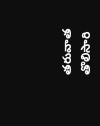తరువాత తొలిసారి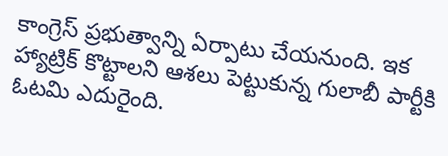కాంగ్రెస్ ప్రభుత్వాన్ని ఏర్పాటు చేయనుంది. ఇక హ్యాట్రిక్ కొట్టాలని ఆశలు పెట్టుకున్న గులాబీ పార్టీకి ఓటమి ఎదురైంది.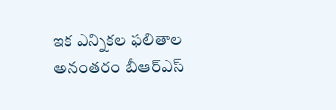ఇక ఎన్నికల ఫలితాల అనంతరం బీఆర్ఎస్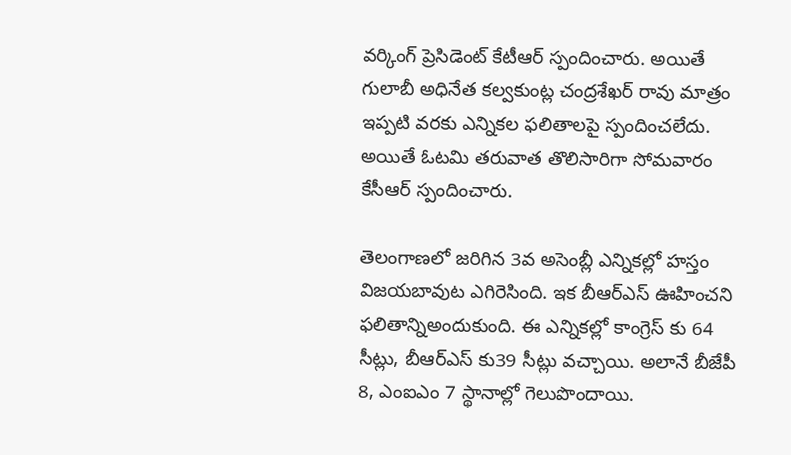వర్కింగ్ ప్రెసిడెంట్ కేటీఆర్ స్పందించారు. అయితే గులాబీ అధినేత కల్వకుంట్ల చంద్రశేఖర్ రావు మాత్రం ఇప్పటి వరకు ఎన్నికల ఫలితాలపై స్పందించలేదు. అయితే ఓటమి తరువాత తొలిసారిగా సోమవారం కేసీఆర్ స్పందించారు.

తెలంగాణలో జరిగిన 3వ అసెంబ్లీ ఎన్నికల్లో హస్తం విజయబావుట ఎగిరెసింది. ఇక బీఆర్ఎస్ ఊహించని ఫలితాన్నిఅందుకుంది. ఈ ఎన్నికల్లో కాంగ్రెస్ కు 64 సీట్లు, బీఆర్ఎస్ కు39 సీట్లు వచ్చాయి. అలానే బీజేపీ 8, ఎంఐఎం 7 స్థానాల్లో గెలుపొందాయి.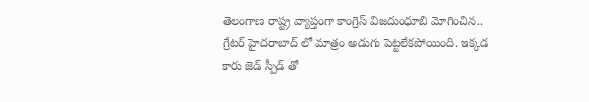తెలంగాణ రాష్ట్ర వ్యాప్తంగా కాంగ్రెస్ విజదుంధూబి మోగించిన.. గ్రేటర్ హైదరాబాద్ లో మాత్రం అడుగు పెట్టలేకపోయింది. ఇక్కడ కారు జెడ్ స్పీడ్ తో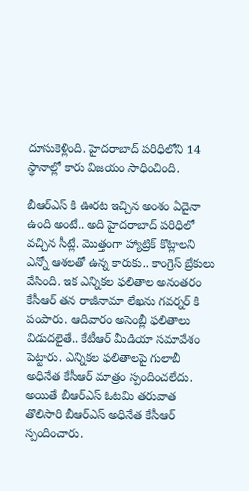దూసుకెళ్లింది. హైదరాబాద్ పరిధిలోని 14 స్థానాల్లో కారు విజయం సాధించింది.

బీఆర్ఎస్ కి ఊరట ఇచ్చిన అంశం ఏదైనా ఉంది అంటే.. అది హైదరాబాద్ పరిధిలో వచ్చిన సీట్లే. మొత్తంగా హ్యాట్రిక్ కొట్లాలని ఎన్నో ఆశలతో ఉన్న కారుకు.. కాంగ్రెస్ బ్రేకులు వేసింది. ఇక ఎన్నికల ఫలితాల అనంతరం కేసీఆర్ తన రాజీనామా లేఖను గవర్నర్ కి పంపారు. ఆదివారం అసెంబ్లీ ఫలితాలు విడుదలైతే.. కేటీఆర్ మీడియా సమావేశం పెట్టారు. ఎన్నికల ఫలితాలపై గులాబీ అధినేత కేసీఆర్ మాత్రం స్పందించలేదు. అయితే బీఆర్ఎస్ ఓటమి తరువాత తొలిసారి బీఆర్ఎస్ అధినేత కేసీఆర్  స్పందించారు.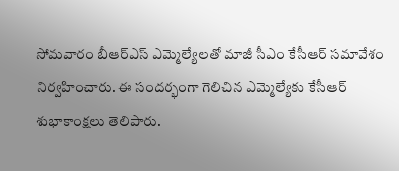సోమవారం బీఆర్ఎస్ ఎమ్మెల్యేలతో మాజీ సీఎం కేసీఆర్ సమావేశం నిర్వహించారు. ఈ సందర్భంగా గెలిచిన ఎమ్మెల్యేకు కేసీఆర్ శుభాకాంక్షలు తెలిపారు.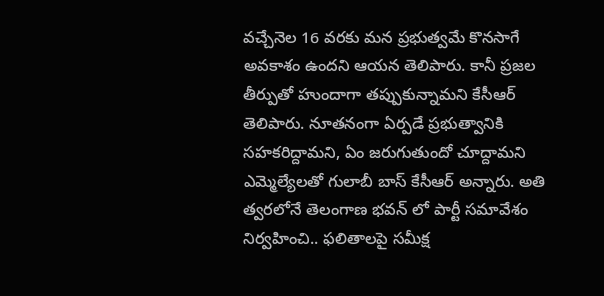వచ్చేనెల 16 వరకు మన ప్రభుత్వమే కొనసాగే అవకాశం ఉందని ఆయన తెలిపారు. కానీ ప్రజల తీర్పుతో హుందాగా తప్పుకున్నామని కేసీఆర్ తెలిపారు. నూతనంగా ఏర్పడే ప్రభుత్వానికి సహకరిద్దామని, ఏం జరుగుతుందో చూద్దామని ఎమ్మెల్యేలతో గులాబీ బాస్ కేసీఆర్ అన్నారు. అతి త్వరలోనే తెలంగాణ భవన్ లో పార్టీ సమావేశం నిర్వహించి.. ఫలితాలపై సమీక్ష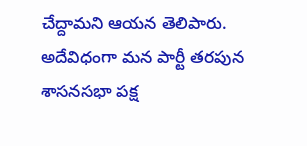చేద్దామని ఆయన తెలిపారు. అదేవిధంగా మన పార్టీ తరపున శాసనసభా పక్ష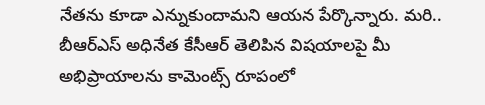నేతను కూడా ఎన్నుకుందామని ఆయన పేర్కొన్నారు. మరి.. బీఆర్ఎస్ అధినేత కేసీఆర్ తెలిపిన విషయాలపై మీ అభిప్రాయాలను కామెంట్స్ రూపంలో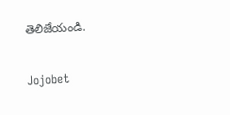తెలిజేయండి.

Jojobet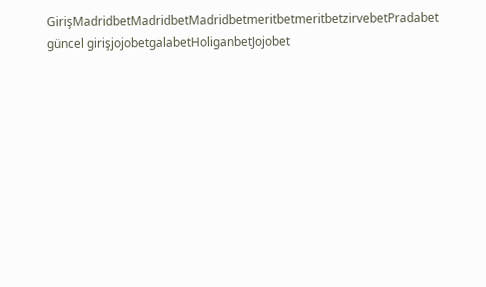GirişMadridbetMadridbetMadridbetmeritbetmeritbetzirvebetPradabet güncel girişjojobetgalabetHoliganbetJojobet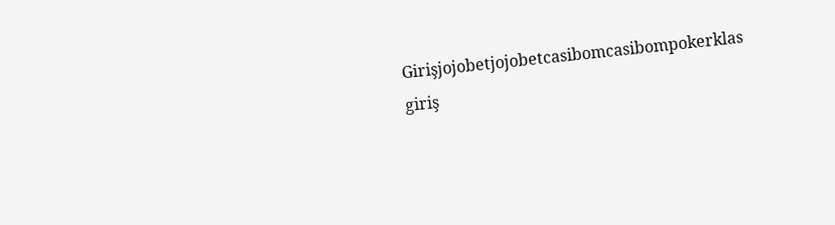Girişjojobetjojobetcasibomcasibompokerklas giriş